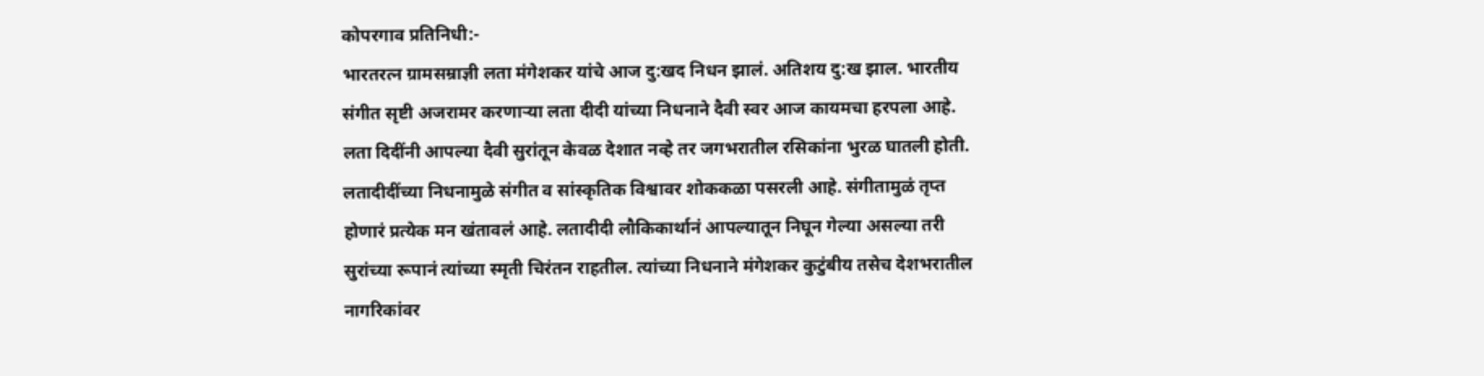कोपरगाव प्रतिनिधी:-
भारतरत्न ग्रामसम्राज्ञी लता मंगेशकर यांचे आज दु:खद निधन झालं. अतिशय दु:ख झाल. भारतीय संगीत सृष्टी अजरामर करणाऱ्या लता दीदी यांच्या निधनाने दैवी स्वर आज कायमचा हरपला आहे. लता दिदींनी आपल्या दैवी सुरांतून केवळ देशात नव्हे तर जगभरातील रसिकांना भुरळ घातली होती. लतादीदींच्या निधनामुळे संगीत व सांस्कृतिक विश्वावर शोककळा पसरली आहे. संगीतामुळं तृप्त होणारं प्रत्येक मन खंतावलं आहे. लतादीदी लौकिकार्थानं आपल्यातून निघून गेल्या असल्या तरी सुरांच्या रूपानं त्यांच्या स्मृती चिरंतन राहतील. त्यांच्या निधनाने मंगेशकर कुटुंबीय तसेच देशभरातील नागरिकांवर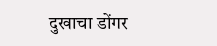दुखाचा डोंगर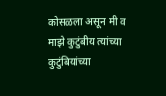कोसळला असून मी व माझे कुटुंबीय त्यांच्या कुटुंबियांच्या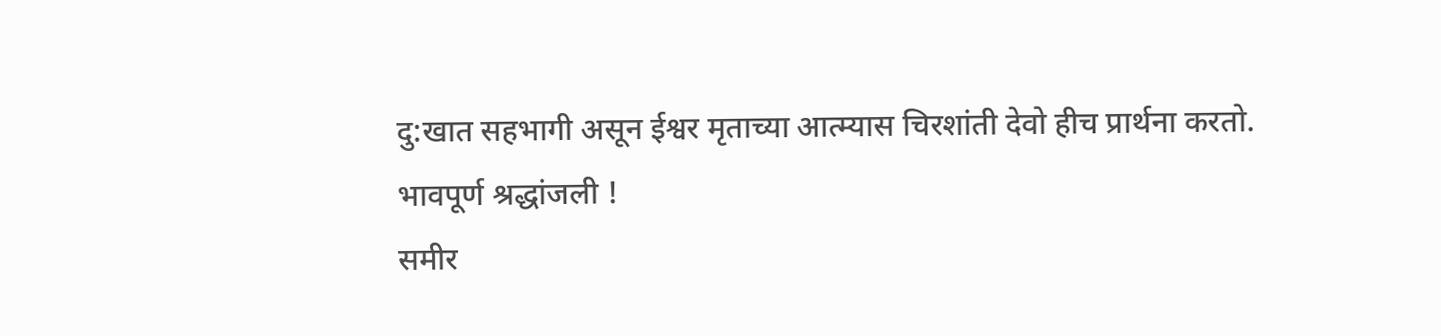दु:खात सहभागी असून ईश्वर मृताच्या आत्म्यास चिरशांती देवो हीच प्रार्थना करतो.
भावपूर्ण श्रद्धांजली !
समीर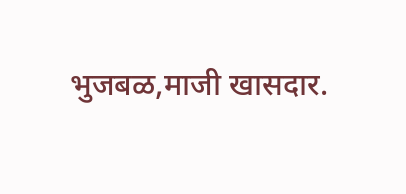भुजबळ,माजी खासदार.